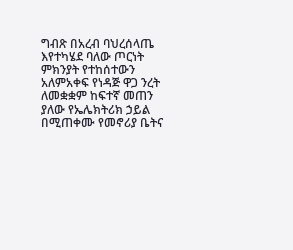ግብጽ በአረብ ባህረሰላጤ እየተካሄደ ባለው ጦርነት ምክንያት የተከሰተውን አለምአቀፍ የነዳጅ ዋጋ ንረት ለመቋቋም ከፍተኛ መጠን ያለው የኤሌክትሪክ ኃይል በሚጠቀሙ የመኖሪያ ቤትና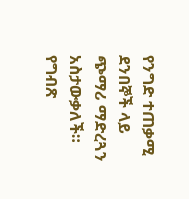የንግድ ተጠቃሚ ደንበኞች ላይ ጭማሪ ማድረጓን አስታውቃለች።
የግብጽ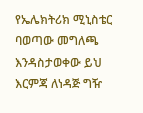የኤሌክትሪክ ሚኒስቴር ባወጣው መግለጫ እንዳስታወቀው ይህ እርምጃ ለነዳጅ ግዥ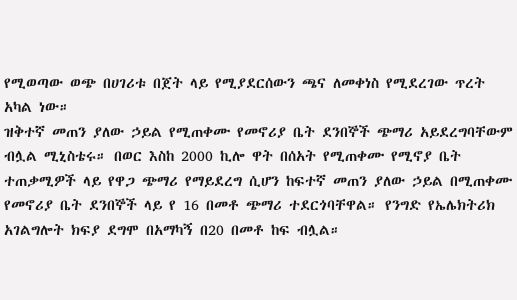የሚወጣው ወጭ በሀገሪቱ በጀት ላይ የሚያደርሰውን ጫና ለመቀነስ የሚደረገው ጥረት አካል ነው።
ዝቅተኛ መጠን ያለው ኃይል የሚጠቀሙ የመኖሪያ ቤት ደንበኞች ጭማሪ አይደረግባቸውም ብሏል ሚኒስቴሩ። በወር እስከ 2000 ኪሎ ዋት በሰአት የሚጠቀሙ የሚኖያ ቤት ተጠቃሚዎች ላይ የዋጋ ጭማሪ የማይደረግ ሲሆን ከፍተኛ መጠን ያለው ኃይል በሚጠቀሙ የመኖሪያ ቤት ደንበኞች ላይ የ 16 በመቶ ጭማሪ ተደርጎባቸዋል። የንግድ የኤሌክትሪክ አገልግሎት ክፍያ ደግሞ በአማካኝ በ20 በመቶ ከፍ ብሏል።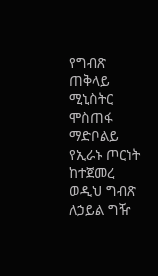የግብጽ ጠቅላይ ሚኒስትር ሞስጠፋ ማድቦልይ የኢራኑ ጦርነት ከተጀመረ ወዲህ ግብጽ ለኃይል ግዥ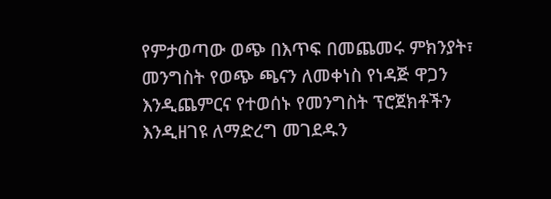የምታወጣው ወጭ በእጥፍ በመጨመሩ ምክንያት፣ መንግስት የወጭ ጫናን ለመቀነስ የነዳጅ ዋጋን እንዲጨምርና የተወሰኑ የመንግስት ፕሮጀክቶችን እንዲዘገዩ ለማድረግ መገደዱን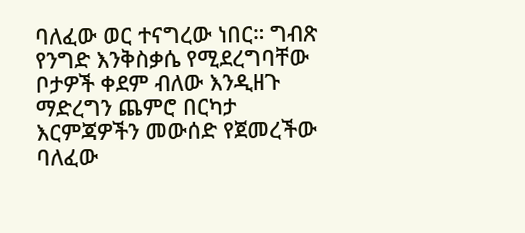ባለፈው ወር ተናግረው ነበር። ግብጽ የንግድ እንቅስቃሴ የሚደረግባቸው ቦታዎች ቀደም ብለው እንዲዘጉ ማድረግን ጨምሮ በርካታ እርምጃዎችን መውሰድ የጀመረችው ባለፈው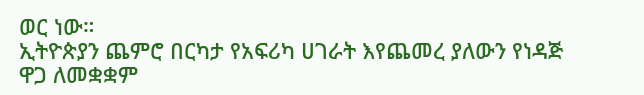ወር ነው።
ኢትዮጵያን ጨምሮ በርካታ የአፍሪካ ሀገራት እየጨመረ ያለውን የነዳጅ ዋጋ ለመቋቋም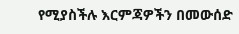የሚያስችሉ እርምጃዎችን በመውሰድ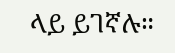ላይ ይገኛሉ።